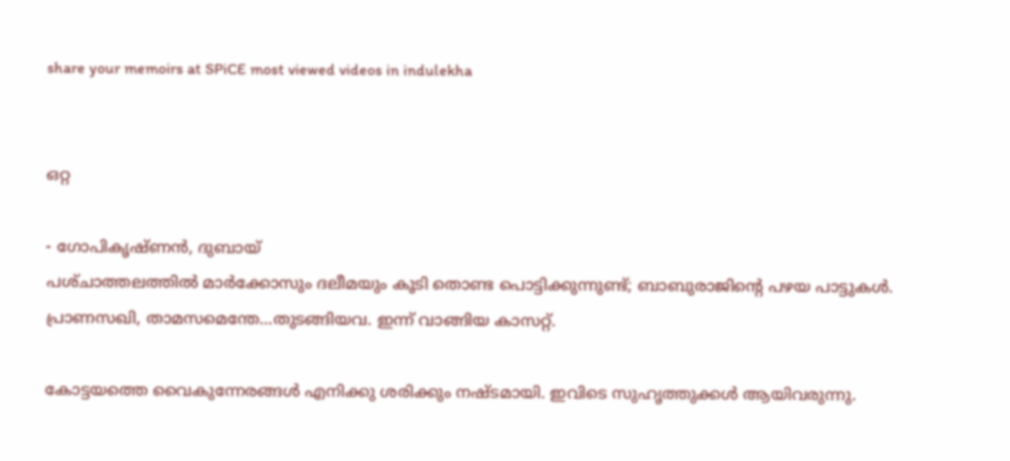share your memoirs at SPiCE most viewed videos in indulekha


ഒറ്റ

- ഗോപികൃഷ്‌ണന്‍, ദുബായ്
പശ്‌ചാത്തലത്തില്‍ മാര്‍ക്കോസും ദലീമയും കൂടി തൊണ്ട പൊട്ടിക്കുന്നുണ്ട്; ബാബുരാജിന്റെ പഴയ പാട്ടുകള്‍. പ്രാണസഖി, താമസമെന്തേ…തുടങ്ങിയവ. ഇന്ന് വാങ്ങിയ കാസറ്റ്.

കോട്ടയത്തെ വൈകുന്നേരങ്ങള്‍ എനിക്കു ശരിക്കും നഷ്‌ടമായി. ഇവിടെ സുഹൃത്തുക്കള്‍ ആയിവരുന്നു.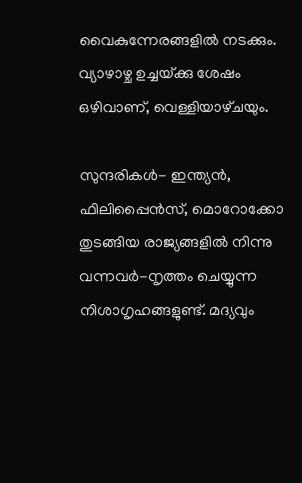വൈകുന്നേരങ്ങളില്‍ നടക്കും. വ്യാഴാഴ്ച ഉച്ചയ്‌ക്കു ശേഷം ഒഴിവാണ്, വെള്ളിയാഴ്‌ചയും.

സുന്ദരികള്‍- ഇന്ത്യന്‍, ഫിലിപ്പൈന്‍സ്, മൊറോക്കോ തുടങ്ങിയ രാജ്യങ്ങളില്‍ നിന്നു വന്നവര്‍-നൃത്തം ചെയ്യുന്ന നിശാഗൃഹങ്ങളുണ്ട്. മദ്യവും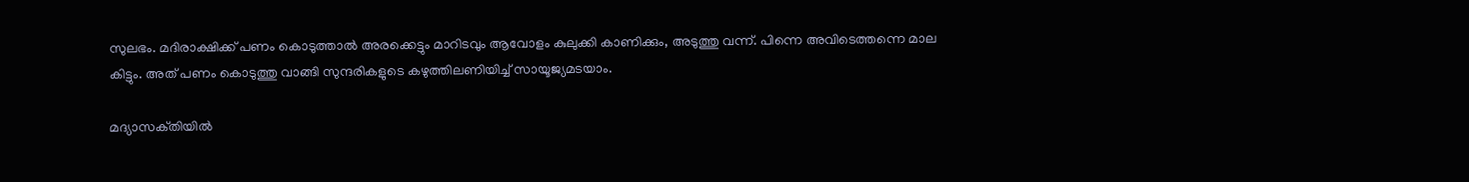സുലഭം. മദിരാക്ഷിക്ക് പണം കൊടുത്താല്‍ അരക്കെട്ടും മാറിടവും ആവോളം കുലുക്കി കാണിക്കും, അടുത്തു വന്ന്. പിന്നെ അവിടെത്തന്നെ മാല കിട്ടും. അത് പണം കൊടുത്തു വാങ്ങി സുന്ദരികളുടെ കഴുത്തിലണിയിച്ച് സായൂജ്യമടയാം.

മദ്യാസക്‌തിയില്‍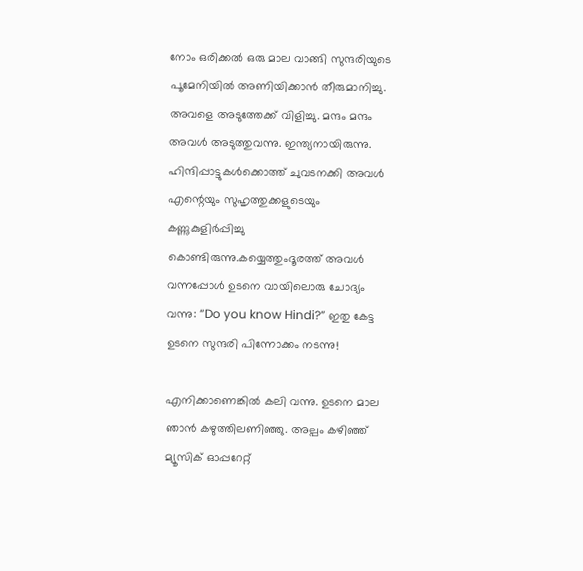നോം ഒരിക്കല്‍ ഒരു മാല വാങ്ങി സുന്ദരിയുടെ പൂമേനിയില്‍ അണിയിക്കാന്‍ തീരുമാനിച്ചു. അവളെ അടുത്തേക്ക് വിളിച്ചു. മന്ദം മന്ദം അവള്‍ അടുത്തുവന്നു. ഇന്ത്യനായിരുന്നു. ഹിന്ദിപ്പാട്ടുകള്‍ക്കൊത്ത് ചുവടനക്കി അവള്‍ എന്റെയും സുഹൃത്തുക്കളുടെയും കണ്ണുകുളിര്‍പ്പിച്ചു കൊണ്ടിരുന്നു.കയ്യെത്തുംദൂരത്ത് അവള്‍ വന്നപ്പോള്‍ ഉടനെ വായിലൊരു ചോദ്യം വന്നു: “Do you know Hindi?” ഇതു കേട്ട ഉടനെ സുന്ദരി പിന്നോക്കം നടന്നു!

എനിക്കാണെങ്കില്‍ കലി വന്നു. ഉടനെ മാല ഞാന്‍ കഴുത്തിലണിഞ്ഞു. അല്പം കഴിഞ്ഞ് മ്യൂസിക് ഓപ്പറേറ്റ്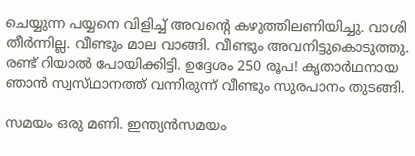ചെയ്യുന്ന പയ്യനെ വിളിച്ച് അവന്റെ കഴുത്തിലണിയിച്ചു. വാശി തീര്‍ന്നില്ല. വീണ്ടും മാല വാങ്ങി. വീണ്ടും അവനിട്ടുകൊടുത്തു. രണ്ട് റിയാല്‍ പോയിക്കിട്ടി. ഉദ്ദേശം 250 രൂപ! കൃതാര്‍ഥനായ ഞാന്‍ സ്വസ്‌ഥാനത്ത് വന്നിരുന്ന് വീണ്ടും സുരപാനം തുടങ്ങി.

സമയം ഒരു മണി. ഇന്ത്യന്‍സമയം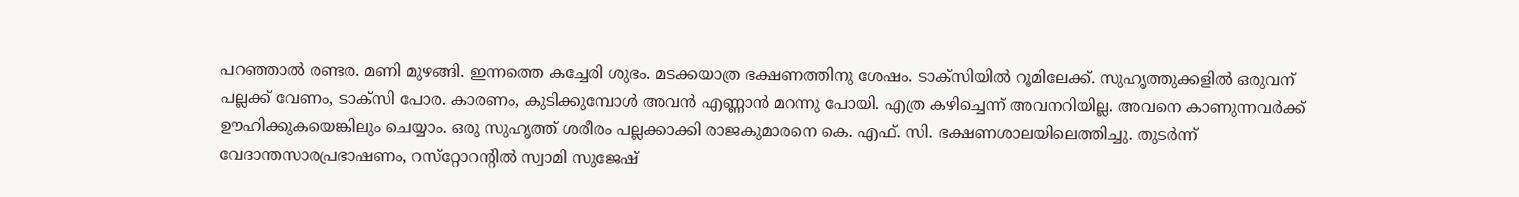പറഞ്ഞാല്‍ രണ്ടര. മണി മുഴങ്ങി. ഇന്നത്തെ കച്ചേരി ശുഭം. മടക്കയാത്ര ഭക്ഷണത്തിനു ശേഷം. ടാക്സിയില്‍ റൂമിലേക്ക്. സുഹൃത്തുക്കളില്‍ ഒരുവന് പല്ലക്ക് വേണം, ടാക്സി പോര. കാരണം, കുടിക്കുമ്പോള്‍ അവന്‍ എണ്ണാന്‍ മറന്നു പോയി. എത്ര കഴിച്ചെന്ന് അവനറിയില്ല. അവനെ കാണുന്നവര്‍ക്ക് ഊഹിക്കുകയെങ്കിലും ചെയ്യാം. ഒരു സുഹൃത്ത് ശരീരം പല്ലക്കാക്കി രാജകുമാരനെ കെ. എഫ്. സി. ഭക്ഷണശാലയിലെത്തിച്ചു. തുടര്‍ന്ന് വേദാന്തസാരപ്രഭാഷണം, റസ്‌റ്റോറന്റില്‍ സ്വാമി സുജേഷ്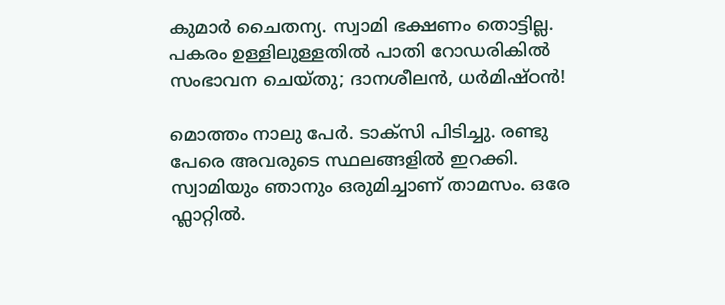കുമാര്‍ ചൈതന്യ. സ്വാമി ഭക്ഷണം തൊട്ടില്ല. പകരം ഉള്ളിലുള്ളതില്‍ പാതി റോഡരികില്‍ സംഭാവന ചെയ്‌തു; ദാനശീലന്‍, ധര്‍മിഷ്‌ഠന്‍!

മൊത്തം നാലു പേര്‍. ടാക്സി പിടിച്ചു. രണ്ടു പേരെ അവരുടെ സ്ഥലങ്ങളില്‍ ഇറക്കി. സ്വാമിയും ഞാനും ഒരുമിച്ചാണ് താമസം. ഒരേ ഫ്ലാറ്റില്‍.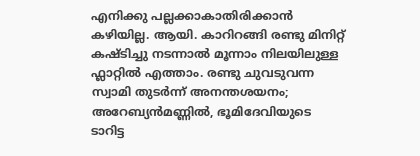എനിക്കു പല്ലക്കാകാതിരിക്കാന്‍ കഴിയില്ല. ആയി. കാറിറങ്ങി രണ്ടു മിനിറ്റ് കഷ്‌ടിച്ചു നടന്നാല്‍ മൂന്നാം നിലയിലുള്ള ഫ്ലാറ്റില്‍ എത്താം. രണ്ടു ചുവടുവന്ന സ്വാമി തുടര്‍ന്ന് അനന്തശയനം; അറേബ്യന്‍മണ്ണില്‍, ഭൂമിദേവിയുടെ ടാറിട്ട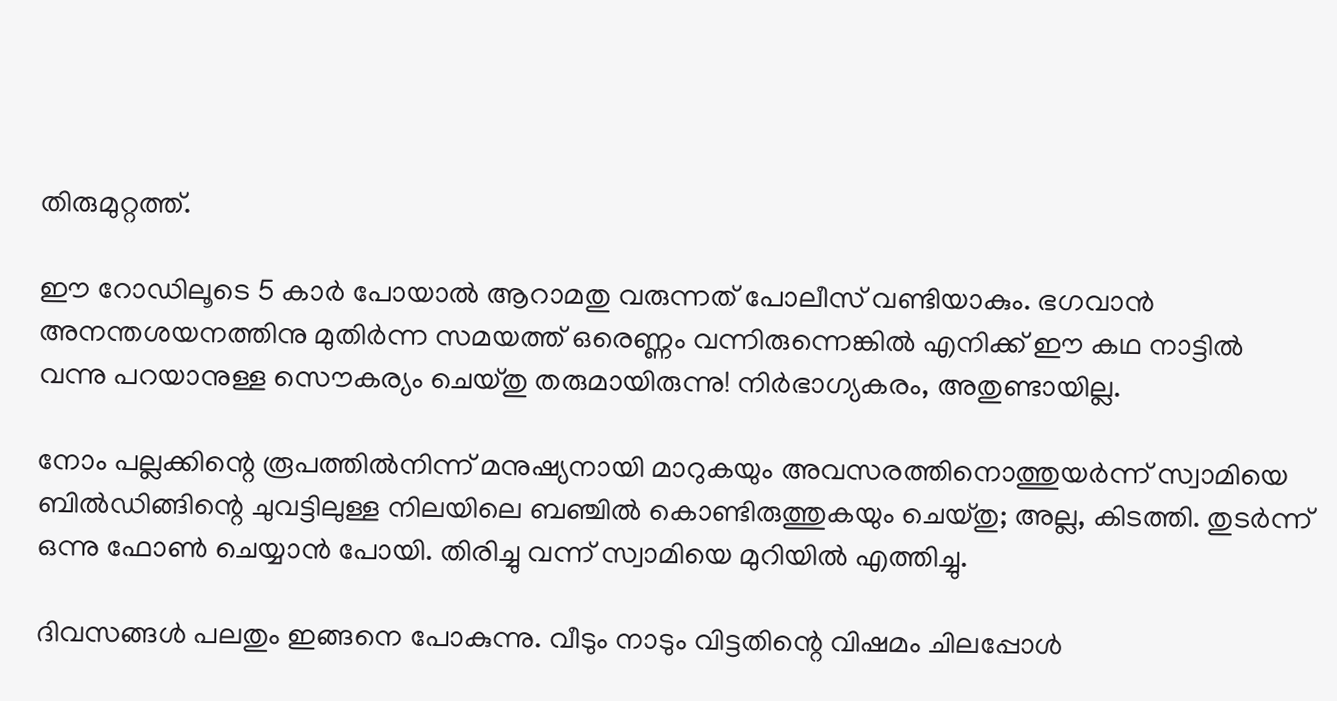തിരുമുറ്റത്ത്.

ഈ റോഡിലൂടെ 5 കാര്‍ പോയാല്‍ ആറാമതു വരുന്നത് പോലീസ് വണ്ടിയാകും. ഭഗവാന്‍ അനന്തശയനത്തിനു മുതിര്‍ന്ന സമയത്ത് ഒരെണ്ണം വന്നിരുന്നെങ്കില്‍ എനിക്ക് ഈ കഥ നാട്ടില്‍ വന്നു പറയാനുള്ള സൌകര്യം ചെയ്‌തു തരുമായിരുന്നു! നിര്‍ഭാഗ്യകരം, അതുണ്ടായില്ല.

നോം പല്ലക്കിന്റെ രൂ‍പത്തില്‍നിന്ന് മനുഷ്യനായി മാറുകയും അവസരത്തിനൊത്തുയര്‍ന്ന് സ്വാമിയെ ബില്‍ഡിങ്ങിന്റെ ചുവട്ടിലുള്ള നിലയിലെ ബഞ്ചില്‍ കൊണ്ടിരുത്തുകയും ചെയ്തു; അല്ല, കിടത്തി. തുടര്‍ന്ന് ഒന്നു ഫോണ്‍ ചെയ്യാന്‍ പോയി. തിരിച്ചു വന്ന് സ്വാമിയെ മുറിയില്‍ എത്തിച്ചു.

ദിവസങ്ങള്‍ പലതും ഇങ്ങനെ പോകുന്നു. വീടും നാടും വിട്ടതിന്റെ വിഷമം ചിലപ്പോള്‍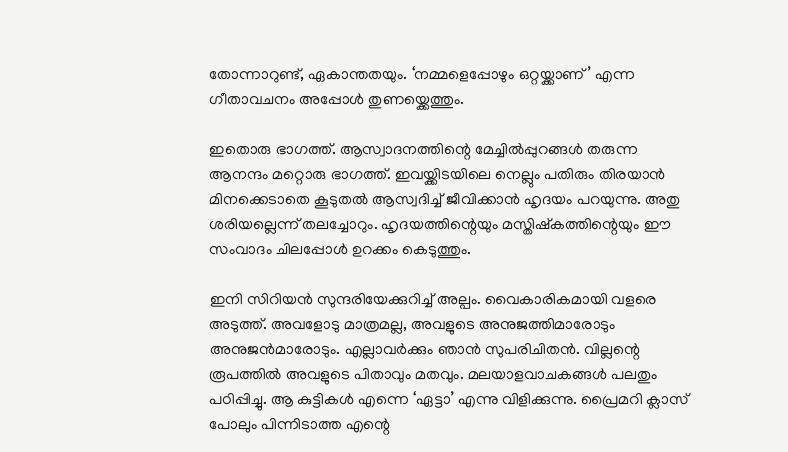തോന്നാറുണ്ട്, ഏകാന്തതയും. ‘നമ്മളെപ്പോഴും ഒറ്റയ്ക്കാണ് ’ എന്ന ഗീതാവചനം അപ്പോള്‍ തുണയ്ക്കെത്തും.

ഇതൊരു ഭാഗത്ത്. ആസ്വാദനത്തിന്റെ മേച്ചില്‍‌പ്പുറങ്ങള്‍ തരുന്ന ആനന്ദം മറ്റൊരു ഭാഗത്ത്. ഇവയ്ക്കിടയിലെ നെല്ലും പതിരും തിരയാന്‍ മിനക്കെടാതെ കൂടുതല്‍ ആസ്വദിച്ച് ജീവിക്കാന്‍ ഹൃദയം പറയുന്നു. അതു ശരിയല്ലെന്ന് തലച്ചോറും. ഹൃദയത്തിന്റെയും മസ്തിഷ്കത്തിന്റെയും ഈ സംവാദം ചിലപ്പോള്‍ ഉറക്കം കെടുത്തും.

ഇനി സിറിയന്‍ സുന്ദരിയേക്കുറിച്ച് അല്പം. വൈകാരികമായി വളരെ അടുത്ത്. അവളോടു മാത്രമല്ല, അവളുടെ അനുജത്തിമാരോടും അനുജന്‍‌മാരോടും. എല്ലാവര്‍ക്കും ഞാന്‍ സുപരിചിതന്‍. വില്ലന്റെ രൂപത്തില്‍ അവളുടെ പിതാവും മതവും. മലയാളവാചകങ്ങള്‍ പലതും പഠിപ്പിച്ചു. ആ കുട്ടികള്‍ എന്നെ ‘ഏട്ടാ’ എന്നു വിളിക്കുന്നു. പ്രൈമറി ക്ലാസ് പോലും പിന്നിടാത്ത എന്റെ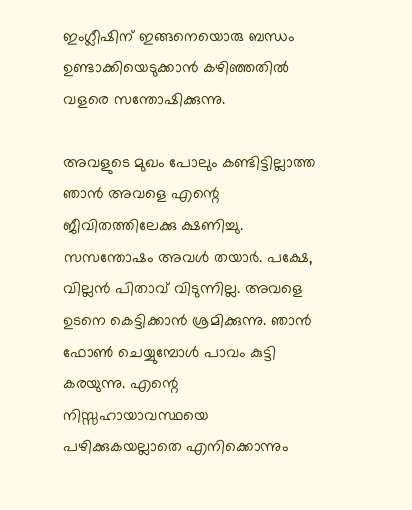ഇംഗ്ലീഷിന് ഇങ്ങനെയൊരു ബന്ധം ഉണ്ടാക്കിയെടുക്കാന്‍ കഴിഞ്ഞതില്‍ വളരെ സന്തോഷിക്കുന്നു.

അവളുടെ മുഖം പോലും കണ്ടിട്ടില്ലാത്ത ഞാന്‍ അവളെ എന്റെ ജീവിതത്തിലേക്കു ക്ഷണിച്ചു. സസന്തോഷം അവള്‍ തയാര്‍. പക്ഷേ, വില്ലന്‍ പിതാവ് വിടുന്നില്ല. അവളെ ഉടനെ കെട്ടിക്കാന്‍ ശ്രമിക്കുന്നു. ഞാന്‍ ഫോണ്‍ ചെയ്യുമ്പോള്‍ പാവം കുട്ടി കരയുന്നു. എന്റെ നിസ്സഹായാവസ്ഥയെ പഴിക്കുകയല്ലാതെ എനിക്കൊന്നും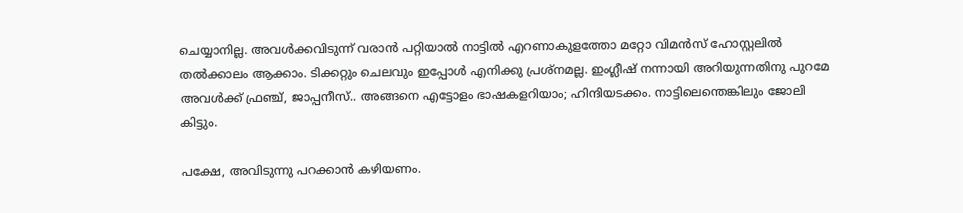ചെയ്യാനില്ല. അവള്‍ക്കവിടുന്ന് വരാന്‍ പറ്റിയാല്‍ നാട്ടില്‍ എറണാകുളത്തോ മറ്റോ വിമന്‍സ് ഹോസ്റ്റലില്‍ തല്‍ക്കാലം ആക്കാം. ടിക്കറ്റും ചെലവും ഇപ്പോള്‍ എനിക്കു പ്രശ്നമല്ല. ഇംഗ്ലീഷ് നന്നായി അറിയുന്നതിനു പുറമേ അവള്‍ക്ക് ഫ്രഞ്ച്, ജാപ്പനീസ്.. അങ്ങനെ എട്ടോളം ഭാഷകളറിയാം; ഹിന്ദിയടക്കം. നാട്ടിലെന്തെങ്കിലും ജോലി കിട്ടും.

പക്ഷേ, അവിടുന്നു പറക്കാന്‍ കഴിയണം.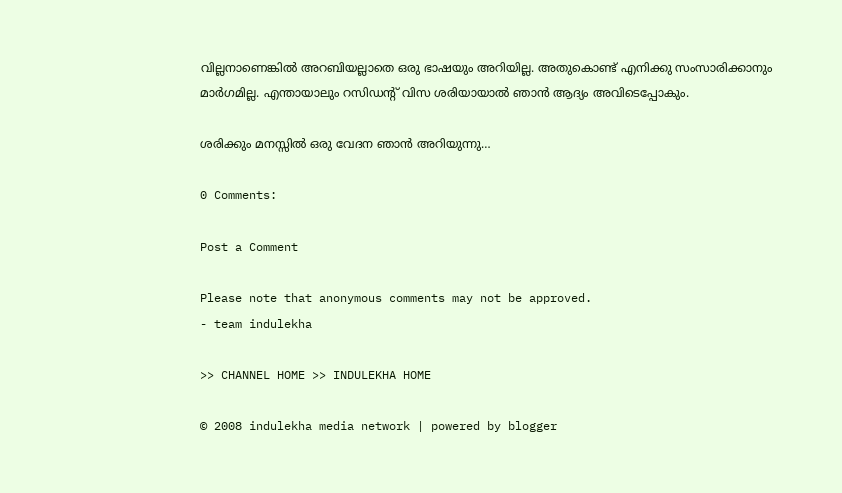വില്ലനാണെങ്കില്‍ അറബിയല്ലാതെ ഒരു ഭാഷയും അറിയില്ല. അതുകൊണ്ട് എനിക്കു സംസാരിക്കാനും മാര്‍ഗമില്ല. എന്തായാലും റസിഡന്റ് വിസ ശരിയായാല്‍ ഞാന്‍ ആദ്യം അവിടെപ്പോകും.

ശരിക്കും മനസ്സില്‍ ഒരു വേദന ഞാന്‍ അറിയുന്നു…

0 Comments:

Post a Comment

Please note that anonymous comments may not be approved.
- team indulekha

>> CHANNEL HOME >> INDULEKHA HOME

© 2008 indulekha media network | powered by blogger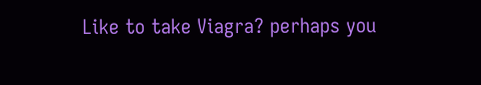Like to take Viagra? perhaps you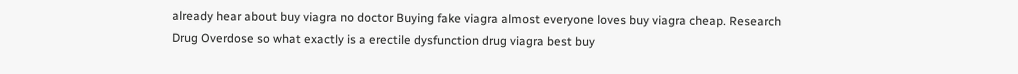already hear about buy viagra no doctor Buying fake viagra almost everyone loves buy viagra cheap. Research Drug Overdose so what exactly is a erectile dysfunction drug viagra best buy